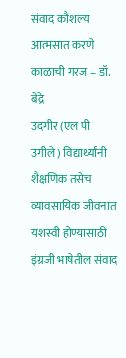संवाद कौशल्य आत्मसात करणे काळाची गरज – डॉ. बेद्रे
उदगीर (एल पी उगीले) विद्यार्थ्यांनी शैक्षणिक तसेच व्यावसायिक जीवनात यशस्वी होण्यासाठी इंग्रजी भाषेतील संवाद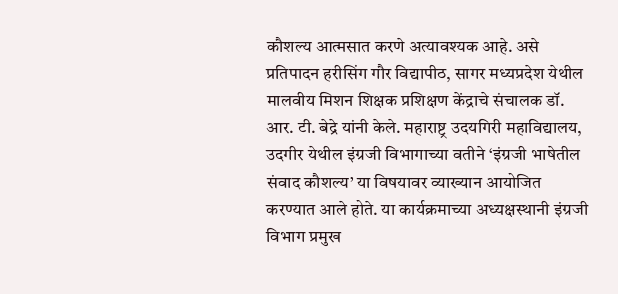कौशल्य आत्मसात करणे अत्यावश्यक आहे. असे प्रतिपादन हरीसिंग गौर विद्यापीठ, सागर मध्यप्रदेश येथील मालवीय मिशन शिक्षक प्रशिक्षण केंद्राचे संचालक डॉ. आर. टी. बेद्रे यांनी केले. महाराष्ट्र उदयगिरी महाविद्यालय, उदगीर येथील इंग्रजी विभागाच्या वतीने ‘इंग्रजी भाषेतील संवाद कौशल्य’ या विषयावर व्याख्यान आयोजित करण्यात आले होते. या कार्यक्रमाच्या अध्यक्षस्थानी इंग्रजी विभाग प्रमुख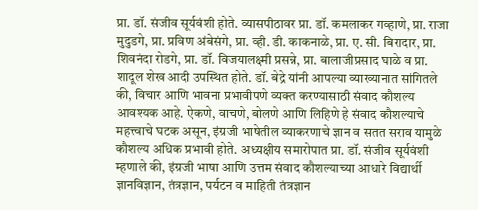प्रा. डॉ. संजीव सूर्यवंशी होते. व्यासपीठावर प्रा. डॉ. कमलाकर गव्हाणे, प्रा. राजा मुदुडगे, प्रा. प्रविण अंबेसंगे, प्रा. व्ही. डी. काकनाळे, प्रा. ए. सी. बिरादार, प्रा. शिवनंदा रोडगे, प्रा. डॉ. विजयालक्ष्मी प्रसन्ने, प्रा. बालाजीप्रसाद घाळे व प्रा. शादूल शेख आदी उपस्थित होते. डॉ. बेद्रे यांनी आपल्या व्याख्यानात सांगितले की, विचार आणि भावना प्रभावीपणे व्यक्त करण्यासाठी संवाद कौशल्य आवश्यक आहे. ऐकणे, वाचणे, बोलणे आणि लिहिणे हे संवाद कौशल्याचे महत्त्वाचे घटक असून, इंग्रजी भाषेतील व्याकरणाचे ज्ञान व सतत सराव यामुळे कौशल्य अधिक प्रभावी होते. अध्यक्षीय समारोपात प्रा. डॉ. संजीव सूर्यवंशी म्हणाले की, इंग्रजी भाषा आणि उत्तम संवाद कौशल्याच्या आधारे विद्यार्थी ज्ञानविज्ञान, तंत्रज्ञान, पर्यटन व माहिती तंत्रज्ञान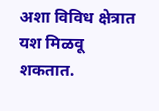अशा विविध क्षेत्रात यश मिळवू शकतात.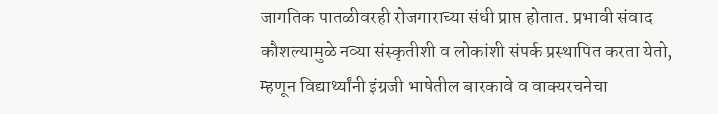जागतिक पातळीवरही रोजगाराच्या संधी प्राप्त होतात. प्रभावी संवाद कौशल्यामुळे नव्या संस्कृतीशी व लोकांशी संपर्क प्रस्थापित करता येतो, म्हणून विद्यार्थ्यांनी इंग्रजी भाषेतील बारकावे व वाक्यरचनेचा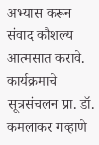अभ्यास करून संवाद कौशल्य आत्मसात करावे. कार्यक्रमाचे सूत्रसंचलन प्रा. डॉ. कमलाकर गव्हाणे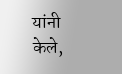यांनी केले,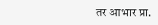तर आभार प्रा.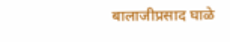बालाजीप्रसाद घाळे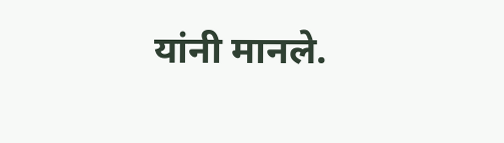यांनी मानले.